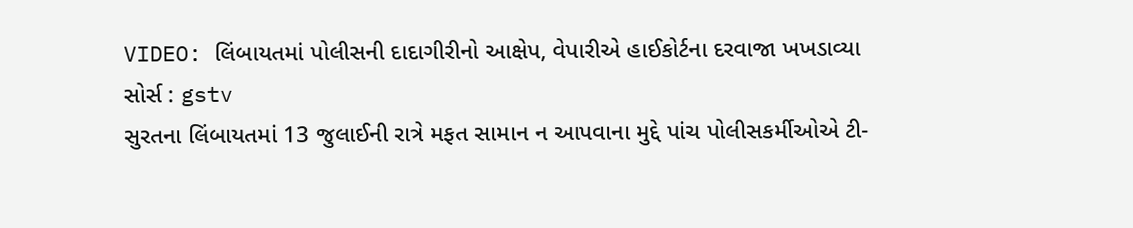VIDEO: લિંબાયતમાં પોલીસની દાદાગીરીનો આક્ષેપ, વેપારીએ હાઈકોર્ટના દરવાજા ખખડાવ્યા
સોર્સ : gstv
સુરતના લિંબાયતમાં 13 જુલાઈની રાત્રે મફત સામાન ન આપવાના મુદ્દે પાંચ પોલીસકર્મીઓએ ટી-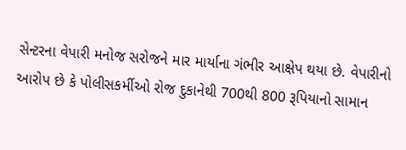સેન્ટરના વેપારી મનોજ સરોજને માર માર્યાના ગંભીર આક્ષેપ થયા છે. વેપારીનો આરોપ છે કે પોલીસકર્મીઓ રોજ દુકાનેથી 700થી 800 રૂપિયાનો સામાન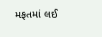મફતમાં લઈ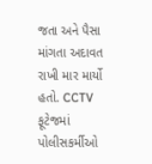જતા અને પૈસા માંગતા અદાવત રાખી માર માર્યો હતો. CCTV ફૂટેજમાં પોલીસકર્મીઓ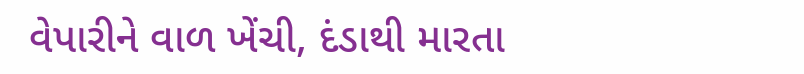વેપારીને વાળ ખેંચી, દંડાથી મારતા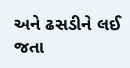અને ઢસડીને લઈ જતા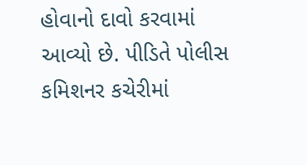હોવાનો દાવો કરવામાં આવ્યો છે. પીડિતે પોલીસ કમિશનર કચેરીમાં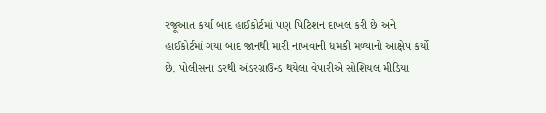રજૂઆત કર્યા બાદ હાઈકોર્ટમાં પણ પિટિશન દાખલ કરી છે અને હાઈકોર્ટમાં ગયા બાદ જાનથી મારી નાખવાની ધમકી મળ્યાનો આક્ષેપ કર્યો છે. પોલીસના ડરથી અંડરગ્રાઉન્ડ થયેલા વેપારીએ સોશિયલ મીડિયા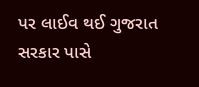પર લાઈવ થઈ ગુજરાત સરકાર પાસે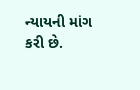ન્યાયની માંગ કરી છે.